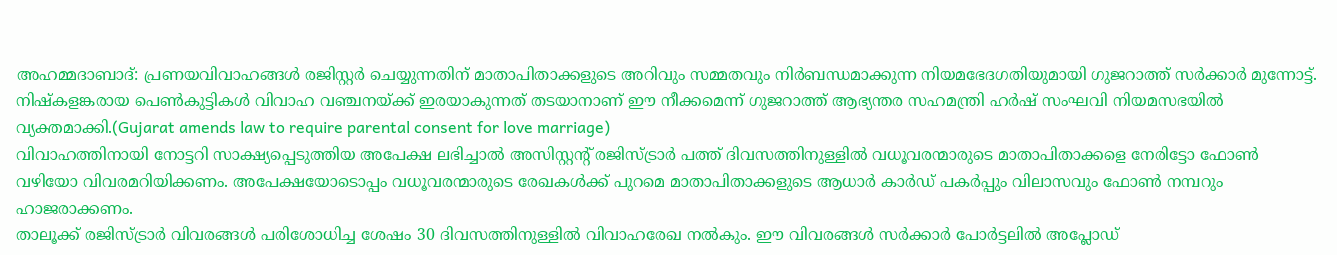അഹമ്മദാബാദ്: പ്രണയവിവാഹങ്ങൾ രജിസ്റ്റർ ചെയ്യുന്നതിന് മാതാപിതാക്കളുടെ അറിവും സമ്മതവും നിർബന്ധമാക്കുന്ന നിയമഭേദഗതിയുമായി ഗുജറാത്ത് സർക്കാർ മുന്നോട്ട്. നിഷ്കളങ്കരായ പെൺകുട്ടികൾ വിവാഹ വഞ്ചനയ്ക്ക് ഇരയാകുന്നത് തടയാനാണ് ഈ നീക്കമെന്ന് ഗുജറാത്ത് ആഭ്യന്തര സഹമന്ത്രി ഹർഷ് സംഘവി നിയമസഭയിൽ വ്യക്തമാക്കി.(Gujarat amends law to require parental consent for love marriage)
വിവാഹത്തിനായി നോട്ടറി സാക്ഷ്യപ്പെടുത്തിയ അപേക്ഷ ലഭിച്ചാൽ അസിസ്റ്റന്റ് രജിസ്ട്രാർ പത്ത് ദിവസത്തിനുള്ളിൽ വധൂവരന്മാരുടെ മാതാപിതാക്കളെ നേരിട്ടോ ഫോൺ വഴിയോ വിവരമറിയിക്കണം. അപേക്ഷയോടൊപ്പം വധൂവരന്മാരുടെ രേഖകൾക്ക് പുറമെ മാതാപിതാക്കളുടെ ആധാർ കാർഡ് പകർപ്പും വിലാസവും ഫോൺ നമ്പറും ഹാജരാക്കണം.
താലൂക്ക് രജിസ്ട്രാർ വിവരങ്ങൾ പരിശോധിച്ച ശേഷം 30 ദിവസത്തിനുള്ളിൽ വിവാഹരേഖ നൽകും. ഈ വിവരങ്ങൾ സർക്കാർ പോർട്ടലിൽ അപ്ലോഡ്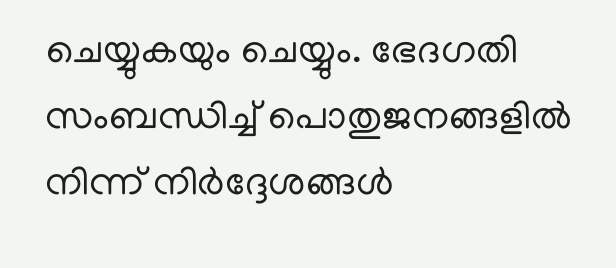ചെയ്യുകയും ചെയ്യും. ഭേദഗതി സംബന്ധിച്ച് പൊതുജനങ്ങളിൽ നിന്ന് നിർദ്ദേശങ്ങൾ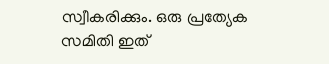സ്വീകരിക്കും. ഒരു പ്രത്യേക സമിതി ഇത്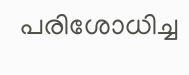പരിശോധിച്ച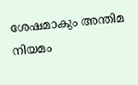ശേഷമാകും അന്തിമ നിയമം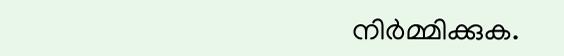നിർമ്മിക്കുക.